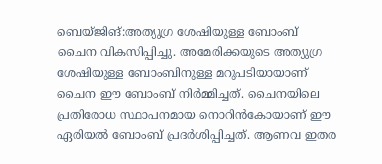ബെയ്ജിങ്:അത്യുഗ്ര ശേഷിയുള്ള ബോംബ് ചൈന വികസിപ്പിച്ചു. അമേരിക്കയുടെ അത്യുഗ്ര ശേഷിയുള്ള ബോംബിനുള്ള മറുപടിയായാണ് ചൈന ഈ ബോംബ് നിർമ്മിച്ചത്. ചൈനയിലെ പ്രതിരോധ സ്ഥാപനമായ നൊറിൻകോയാണ് ഈ ഏരിയൽ ബോംബ് പ്രദർശിപ്പിച്ചത്. ആണവ ഇതര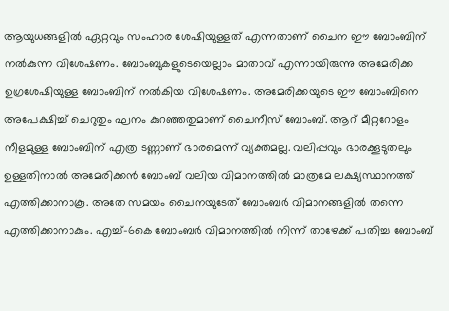ആയുധങ്ങളിൽ ഏറ്റവും സംഹാര ശേഷിയുള്ളത് എന്നതാണ് ചൈന ഈ ബോംബിന് നൽകുന്ന വിശേഷണം. ബോംബുകളുടെയെല്ലാം മാതാവ് എന്നായിരുന്നു അമേരിക്ക ഉഗ്രശേഷിയുള്ള ബോംബിന് നൽകിയ വിശേഷണം. അമേരിക്കയുടെ ഈ ബോംബിനെ അപേക്ഷിച്ച് ചെറുതും ഘനം കുറഞ്ഞതുമാണ് ചൈനീസ് ബോംബ്. ആറ് മീറ്ററോളം നീളമുള്ള ബോംബിന് എത്ര ടണ്ണാണ് ഭാരമെന്ന് വ്യക്തമല്ല. വലിപ്പവും ഭാരക്കൂടുതലും ഉള്ളതിനാൽ അമേരിക്കൻ ബോംബ് വലിയ വിമാനത്തിൽ മാത്രമേ ലക്ഷ്യസ്ഥാനത്ത് എത്തിക്കാനാകൂ. അതേ സമയം ചൈനയുടേത് ബോംബർ വിമാനങ്ങളിൽ തന്നെ എത്തിക്കാനാകും. എച്ച്-6കെ ബോംബർ വിമാനത്തിൽ നിന്ന് താഴേക്ക് പതിച്ച ബോംബ്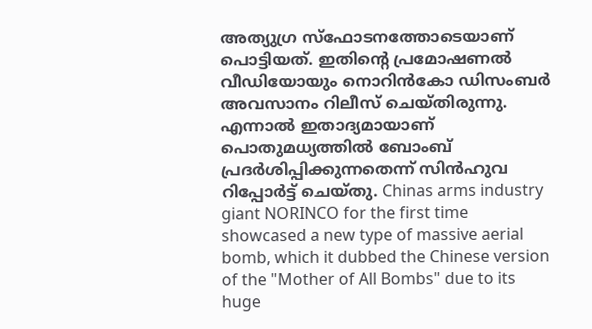അത്യുഗ്ര സ്ഫോടനത്തോടെയാണ് പൊട്ടിയത്. ഇതിന്റെ പ്രമോഷണൽ വീഡിയോയും നൊറിൻകോ ഡിസംബർ അവസാനം റിലീസ് ചെയ്തിരുന്നു. എന്നാൽ ഇതാദ്യമായാണ് പൊതുമധ്യത്തിൽ ബോംബ് പ്രദർശിപ്പിക്കുന്നതെന്ന് സിൻഹുവ റിപ്പോർട്ട് ചെയ്തു. Chinas arms industry giant NORINCO for the first time showcased a new type of massive aerial bomb, which it dubbed the Chinese version of the "Mother of All Bombs" due to its huge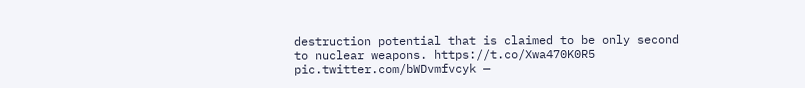destruction potential that is claimed to be only second to nuclear weapons. https://t.co/Xwa470K0R5 pic.twitter.com/bWDvmfvcyk —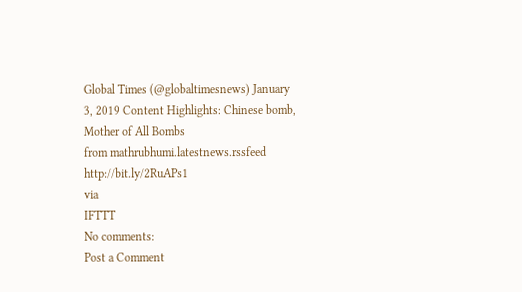Global Times (@globaltimesnews) January 3, 2019 Content Highlights: Chinese bomb, Mother of All Bombs
from mathrubhumi.latestnews.rssfeed http://bit.ly/2RuAPs1
via
IFTTT
No comments:
Post a Comment